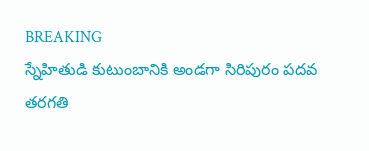BREAKING
స్నేహితుడి కుటుంబానికి అండగా సిరిపురం పదవ తరగతి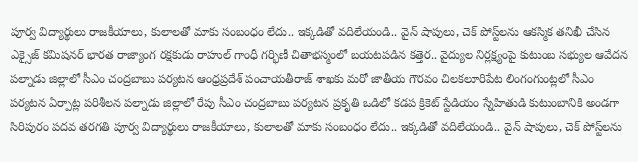పూర్వ విద్యార్థులు రాజకీయాలు, కులాలతో మాకు సంబంధం లేదు.. ఇక్కడితో వదిలేయండి.. వైన్ షాపులు, చెక్ పోస్ట్‌లను ఆకస్మిక తనిఖీ చేసిన ఎక్సైజ్ కమిషనర్ భారత రాజ్యాంగ రక్షకుడు రాహుల్ గాంధీ గర్భిణీ చితాభస్మంలో బయటపడిన కత్తెర.. వైద్యుల నిర్లక్ష్యంపై కుటుంబ సభ్యుల ఆవేదన పల్నాడు జిల్లాలో సీఎం చంద్రబాబు పర్యటన ఆంధ్రప్రదేశ్ పంచాయతీరాజ్ శాఖకు మరో జాతీయ గౌరవం చిలకలూరిపేట లింగంగుంట్లలో సీఎం పర్యటన ఏర్పాట్ల పరిశీలన పల్నాడు జిల్లాలో రేపు సీఎం చంద్రబాబు పర్యటన ప్రకృతి ఒడిలో కడప క్రికెట్ స్టేడియం స్నేహితుడి కుటుంబానికి అండగా సిరిపురం పదవ తరగతి పూర్వ విద్యార్థులు రాజకీయాలు, కులాలతో మాకు సంబంధం లేదు.. ఇక్కడితో వదిలేయండి.. వైన్ షాపులు, చెక్ పోస్ట్‌లను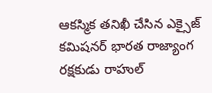ఆకస్మిక తనిఖీ చేసిన ఎక్సైజ్ కమిషనర్ భారత రాజ్యాంగ రక్షకుడు రాహుల్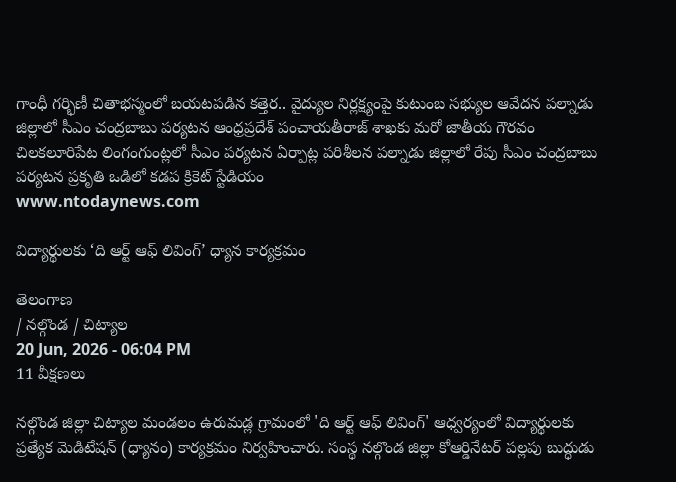గాంధీ గర్భిణీ చితాభస్మంలో బయటపడిన కత్తెర.. వైద్యుల నిర్లక్ష్యంపై కుటుంబ సభ్యుల ఆవేదన పల్నాడు జిల్లాలో సీఎం చంద్రబాబు పర్యటన ఆంధ్రప్రదేశ్ పంచాయతీరాజ్ శాఖకు మరో జాతీయ గౌరవం చిలకలూరిపేట లింగంగుంట్లలో సీఎం పర్యటన ఏర్పాట్ల పరిశీలన పల్నాడు జిల్లాలో రేపు సీఎం చంద్రబాబు పర్యటన ప్రకృతి ఒడిలో కడప క్రికెట్ స్టేడియం
www.ntodaynews.com

విద్యార్థులకు ‘ది ఆర్ట్ ఆఫ్ లివింగ్’ ధ్యాన కార్యక్రమం

తెలంగాణ
/ నల్గొండ / చిట్యాల
20 Jun, 2026 - 06:04 PM
11 వీక్షణలు

నల్గొండ జిల్లా చిట్యాల మండలం ఉరుమడ్ల గ్రామంలో 'ది ఆర్ట్ ఆఫ్ లివింగ్' ఆధ్వర్యంలో విద్యార్థులకు ప్రత్యేక మెడిటేషన్ (ధ్యానం) కార్యక్రమం నిర్వహించారు. సంస్థ నల్గొండ జిల్లా కోఆర్డినేటర్ పల్లపు బుద్ధుడు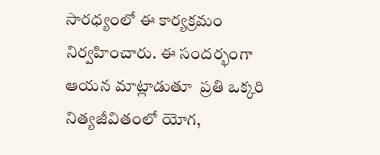సారధ్యంలో ఈ కార్యక్రమం నిర్వహించారు. ఈ సందర్భంగా ఆయన మాట్లాడుతూ  ప్రతి ఒక్కరి నిత్యజీవితంలో యోగ,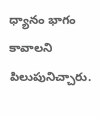ధ్యానం భాగం కావాలని పిలుపునిచ్చారు.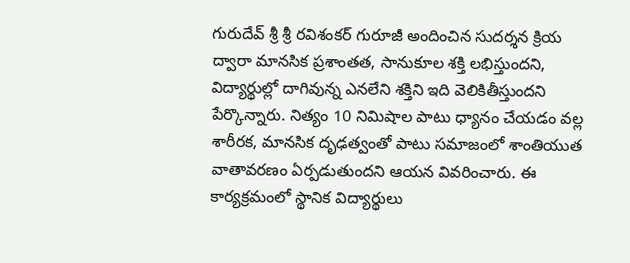గురుదేవ్ శ్రీ శ్రీ రవిశంకర్ గురూజీ అందించిన సుదర్శన క్రియ ద్వారా మానసిక ప్రశాంతత, సానుకూల శక్తి లభిస్తుందని, విద్యార్థుల్లో దాగివున్న ఎనలేని శక్తిని ఇది వెలికితీస్తుందని పేర్కొన్నారు. నిత్యం 10 నిమిషాల పాటు ధ్యానం చేయడం వల్ల శారీరక, మానసిక దృఢత్వంతో పాటు సమాజంలో శాంతియుత వాతావరణం ఏర్పడుతుందని ఆయన వివరించారు. ఈ కార్యక్రమంలో స్థానిక విద్యార్థులు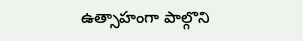ఉత్సాహంగా పాల్గొని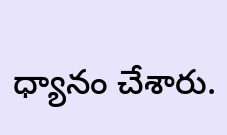ధ్యానం చేశారు.